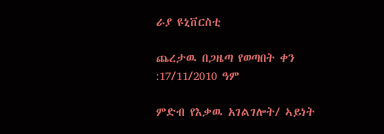ራያ ዩኒቨርስቲ

ጨረታዉ በጋዜጣ የወጣበት ቀን :17/11/2010 ዓም

ምድብ የእቃዉ አገልገሎት/ ኣይነት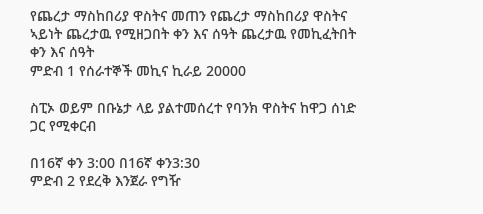የጨረታ ማስከበሪያ ዋስትና መጠን የጨረታ ማስከበሪያ ዋስትና ኣይነት ጨረታዉ የሚዘጋበት ቀን እና ሰዓት ጨረታዉ የመኪፈትበት ቀን እና ሰዓት
ምድብ 1 የሰራተኞች መኪና ኪራይ 20000

ስፒኦ ወይም በቡኔታ ላይ ያልተመሰረተ የባንክ ዋስትና ከዋጋ ሰነድ ጋር የሚቀርብ

በ16ኛ ቀን 3:00 በ16ኛ ቀን3:30
ምድብ 2 የደረቅ እንጀራ የግዥ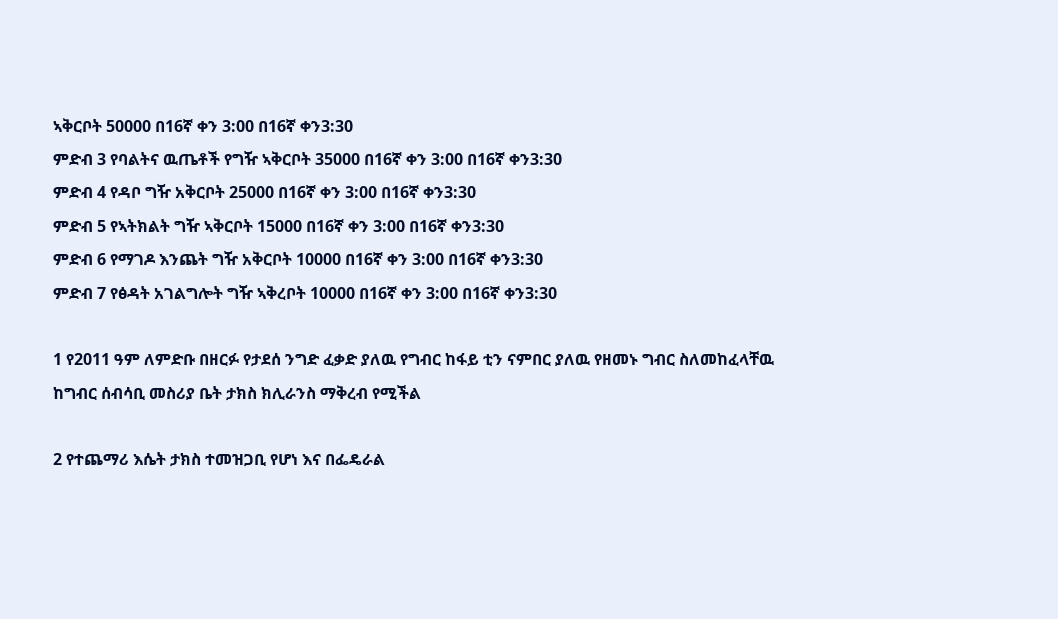ኣቅርቦት 50000 በ16ኛ ቀን 3:00 በ16ኛ ቀን3:30
ምድብ 3 የባልትና ዉጤቶች የግዥ ኣቅርቦት 35000 በ16ኛ ቀን 3:00 በ16ኛ ቀን3:30
ምድብ 4 የዳቦ ግዥ አቅርቦት 25000 በ16ኛ ቀን 3:00 በ16ኛ ቀን3:30
ምድብ 5 የኣትክልት ግዥ ኣቅርቦት 15000 በ16ኛ ቀን 3:00 በ16ኛ ቀን3:30
ምድብ 6 የማገዶ እንጨት ግዥ አቅርቦት 10000 በ16ኛ ቀን 3:00 በ16ኛ ቀን3:30
ምድብ 7 የፅዳት አገልግሎት ግዥ ኣቅረቦት 10000 በ16ኛ ቀን 3:00 በ16ኛ ቀን3:30

1 የ2011 ዓም ለምድቡ በዘርፉ የታደሰ ንግድ ፈቃድ ያለዉ የግብር ከፋይ ቲን ናምበር ያለዉ የዘመኑ ግብር ስለመከፈላቸዉ ከግብር ሰብሳቢ መስሪያ ቤት ታክስ ክሊራንስ ማቅረብ የሚችል

2 የተጨማሪ እሴት ታክስ ተመዝጋቢ የሆነ እና በፌዴራል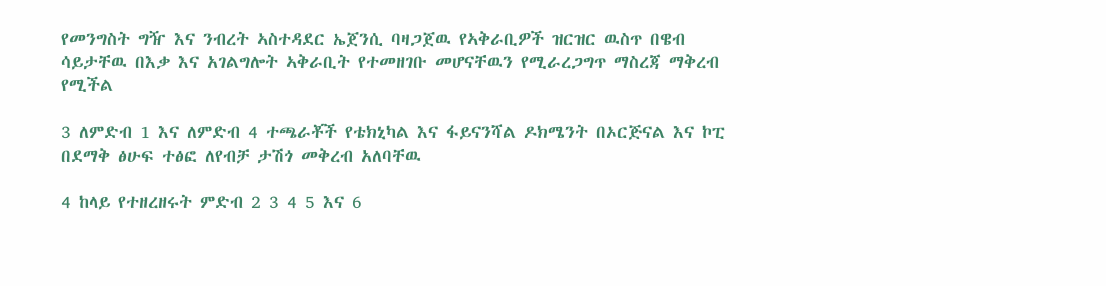የመንግስት ግዥ እና ንብረት ኣስተዳደር ኤጀንሲ ባዛጋጀዉ የኣቅራቢዎች ዝርዝር ዉስጥ በዌብ ሳይታቸዉ በእቃ እና አገልግሎት ኣቅራቢት የተመዘገቡ መሆናቸዉን የሚራረጋግጥ ማስረጃ ማቅረብ የሚችል

3 ለምድብ 1 እና ለምድብ 4 ተጫራቾች የቴክኒካል እና ፋይናንሻል ዶክሜንት በኦርጅናል እና ኮፒ በደማቅ ፅሁፍ ተፅፎ ለየብቻ ታሽጎ መቅረብ አለባቸዉ

4 ከላይ የተዘረዘሩት ምድብ 2 3 4 5 እና 6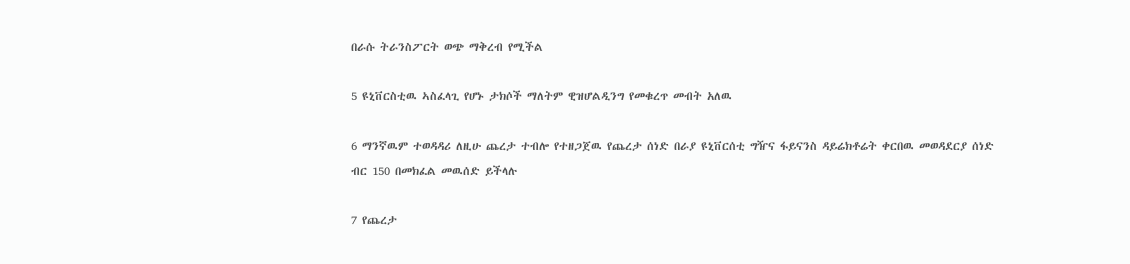በራሱ ትራንስፖርት ወጭ ማቅረብ የሚችል

5 ዩኒቨርስቲዉ ኣስፈላጊ የሆኑ ታክሶች ማለትም ዊዝሆልዲንግ የመቁረጥ መብት አለዉ

6 ማንኛዉም ተወዳዳሪ ለዚሁ ጨረታ ተብሎ የተዘጋጀዉ የጨረታ ሰነድ በራያ ዩኒቨርሰቲ ግዥና ፋይናንስ ዳይሬክቶሬት ቀርበዉ መወዳደርያ ሰነድ ብር 150 በመክፈል መዉሰድ ይችላሉ

7 የጨረታ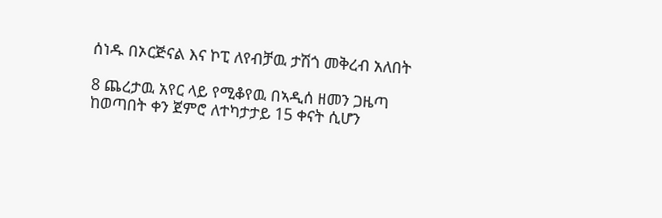ሰነዱ በኦርጅናል እና ኮፒ ለየብቻዉ ታሽጎ መቅረብ አለበት

8 ጨረታዉ አየር ላይ የሚቆየዉ በኣዲሰ ዘመን ጋዜጣ ከወጣበት ቀን ጀምሮ ለተካታታይ 15 ቀናት ሲሆን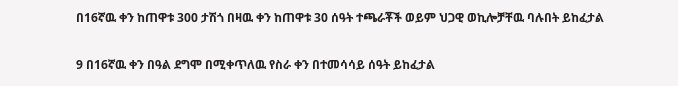በ16ኛዉ ቀን ከጠዋቱ 300 ታሽጎ በዛዉ ቀን ከጠዋቱ 30 ሰዓት ተጫራቾች ወይም ህጋዊ ወኪሎቻቸዉ ባሉበት ይከፈታል

9 በ16ኛዉ ቀን በዓል ደግሞ በሚቀጥለዉ የስራ ቀን በተመሳሳይ ሰዓት ይከፈታል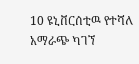10 ዩኒቨርሰቲዉ የተሻለ አማራጭ ካገኘ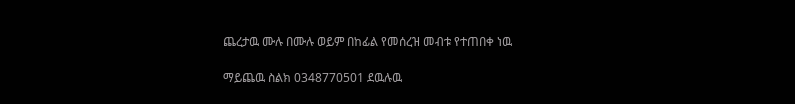ጨረታዉ ሙሉ በሙሉ ወይም በከፊል የመሰረዝ መብቱ የተጠበቀ ነዉ

ማይጨዉ ስልክ 0348770501 ደዉሉዉ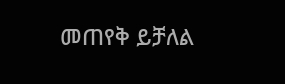መጠየቅ ይቻለል